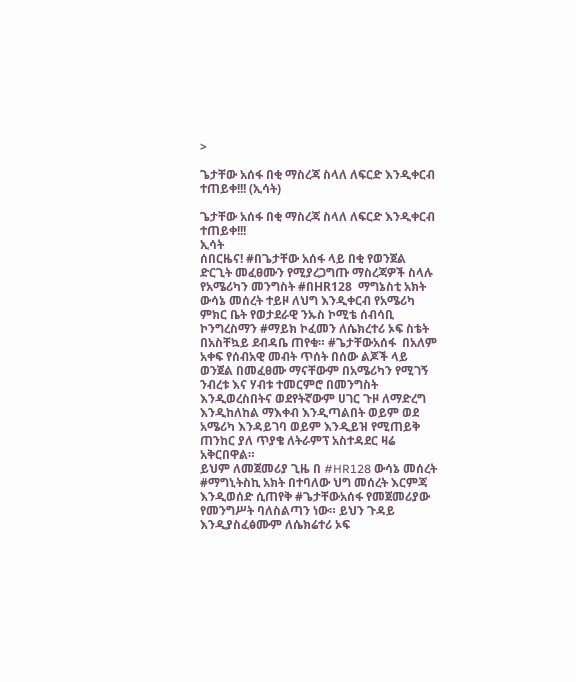>

ጌታቸው አሰፋ በቂ ማስረጃ ስላለ ለፍርድ እንዲቀርብ ተጠይቀ!!! (ኢሳት)

ጌታቸው አሰፋ በቂ ማስረጃ ስላለ ለፍርድ እንዲቀርብ ተጠይቀ!!!
ኢሳት
ሰበርዜና! #በጌታቸው አሰፋ ላይ በቂ የወንጀል ድርጊት መፈፀሙን የሚያረጋግጡ ማስረጃዎች ስላሉ የአሜሪካን መንግስት #በHR128  ማግኔስቲ አክት ውሳኔ መሰረት ተይዞ ለህግ እንዲቀርብ የአሜሪካ ምክር ቤት የወታደራዊ ንኡስ ኮሚቴ ሰብሳቢ ኮንግረስማን #ማይክ ኮፈመን ለሴክረተሪ ኦፍ ስቴት በአስቸኳይ ደብዳቤ ጠየቁ። #ጌታቸውአሰፋ  በአለም አቀፍ የሰብአዊ መብት ጥሰት በሰው ልጆች ላይ ወንጀል በመፈፀሙ ማናቸውም በአሜሪካን የሚገኝ ንብረቱ እና ሃብቱ ተመርምሮ በመንግስት እንዲወረስበትና ወደየትኛውም ሀገር ጉዞ ለማድረግ እንዲከለከል ማእቀብ እንዲጣልበት ወይም ወደ አሜሪካ እንዳይገባ ወይም እንዲይዝ የሚጠይቅ ጠንከር ያለ ጥያቄ ለትራምፕ አስተዳደር ዛሬ አቅርበዋል።
ይህም ለመጀመሪያ ጊዜ በ #HR128 ውሳኔ መሰረት #ማግኒትስኪ አክት በተባለው ህግ መሰረት እርምጃ እንዲወሰድ ሲጠየቅ #ጌታቸውአሰፋ የመጀመሪያው የመንግሥት ባለስልጣን ነው። ይህን ጉዳይ እንዲያስፈፅሙም ለሴክሬተሪ ኦፍ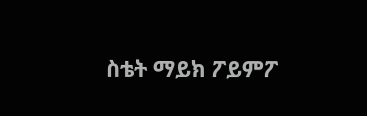ስቴት ማይክ ፖይምፖ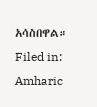አሳስበዋል።
Filed in: Amharic